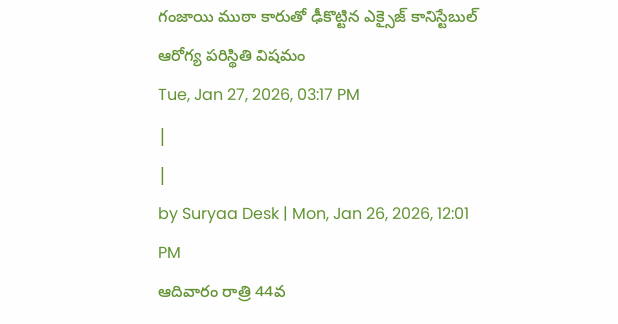గంజాయి ముఠా కారుతో ఢీకొట్టిన ఎక్సైజ్ కానిస్టేబుల్ ఆరోగ్య పరిస్థితి విషమం
Tue, Jan 27, 2026, 03:17 PM
|
|
by Suryaa Desk | Mon, Jan 26, 2026, 12:01 PM
ఆదివారం రాత్రి 44వ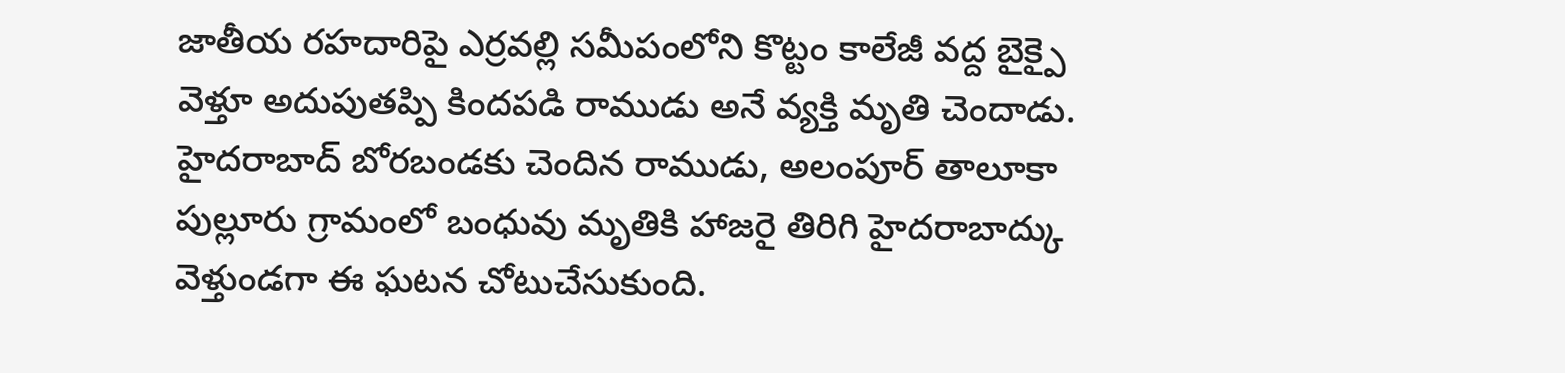జాతీయ రహదారిపై ఎర్రవల్లి సమీపంలోని కొట్టం కాలేజీ వద్ద బైక్పై వెళ్తూ అదుపుతప్పి కిందపడి రాముడు అనే వ్యక్తి మృతి చెందాడు. హైదరాబాద్ బోరబండకు చెందిన రాముడు, అలంపూర్ తాలూకా పుల్లూరు గ్రామంలో బంధువు మృతికి హాజరై తిరిగి హైదరాబాద్కు వెళ్తుండగా ఈ ఘటన చోటుచేసుకుంది.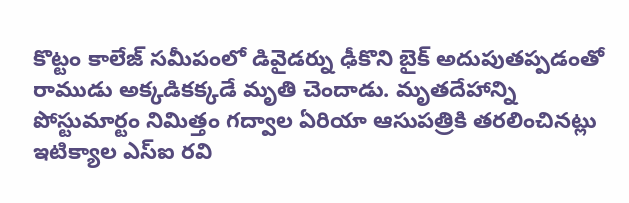కొట్టం కాలేజ్ సమీపంలో డివైడర్ను ఢీకొని బైక్ అదుపుతప్పడంతో రాముడు అక్కడికక్కడే మృతి చెందాడు. మృతదేహాన్ని పోస్టుమార్టం నిమిత్తం గద్వాల ఏరియా ఆసుపత్రికి తరలించినట్లు ఇటిక్యాల ఎస్ఐ రవి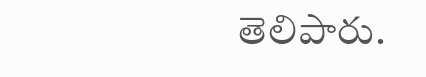తెలిపారు.